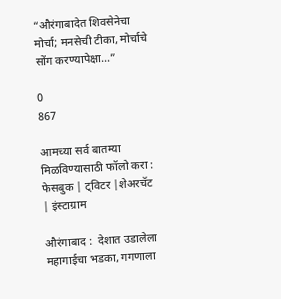“औरंगाबादेत शिवसेनेचा मोर्चा; मनसेची टीका, मोर्चाचे सोंग करण्यापेक्षा…”

0
867

आमच्या सर्व बातम्या मिळविण्यासाठी फॉलो करा : फेसबुक | ट्विटर |शेअरचॅट | इंस्टाग्राम

औरंगाबाद :  देशात उडालेला महागाईचा भडका, गगणाला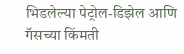भिडलेल्या पेट्रोल-डिझेल आणि गॅसच्या किंमती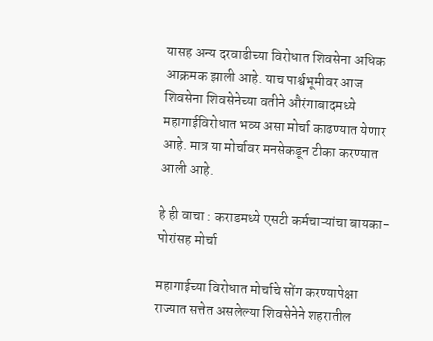यासह अन्य दरवाढीच्या विरोधात शिवसेना अधिक आक्रमक झाली आहे. याच पार्श्वभूमीवर आज शिवसेना शिवसेनेच्या वतीने औरंगाबादमध्ये महागाईविरोधात भव्य असा मोर्चा काढण्यात येणार आहे. मात्र या मोर्चावर मनसेकडून टीका करण्यात आली आहे.

हे ही वाचा : कराडमध्ये एसटी कर्मचाऱ्यांचा बायका-पोरांसह मोर्चा

महागाईच्या विरोधात मोर्चाचे सोंग करण्यापेक्षा राज्यात सत्तेत असलेल्या शिवसेनेने शहरातील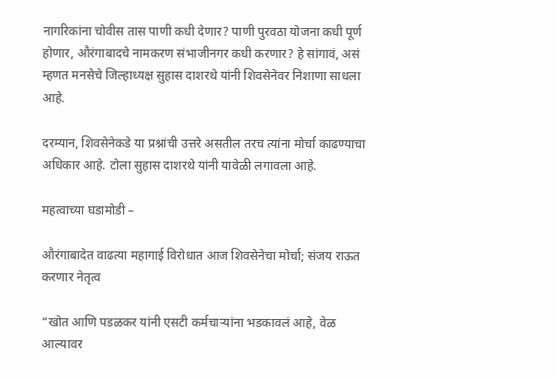नागरिकांना चोवीस तास पाणी कधी देणार? पाणी पुरवठा योजना कधी पूर्ण होणार, औरंगाबादचे नामकरण संभाजीनगर कधी करणार? हे सांगावं, असं म्हणत मनसेचे जिल्हाध्यक्ष सुहास दाशरथे यांनी शिवसेनेवर निशाणा साधला आहे.

दरम्यान, शिवसेनेकडे या प्रश्नांची उत्तरे असतील तरच त्यांना मोर्चा काढण्याचा अधिकार आहे. टोला सुहास दाशरथे यांनी यावेळी लगावला आहे.

महत्वाच्या घडामोडी –

औरंगाबादेत वाढत्या महागाई विरोधात आज शिवसेनेचा मोर्चा; संजय राऊत करणार नेतृत्व

“खोत आणि पडळकर यांनी एसटी कर्मचाऱ्यांना भडकावलं आहे, वेळ आल्यावर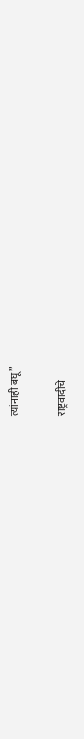त्यांनाही बघू”

राष्ट्रवादीचे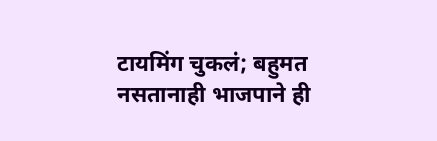टायमिंग चुकलं; बहुमत नसतानाही भाजपाने ही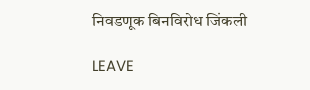निवडणूक बिनविरोध जिंकली

LEAVE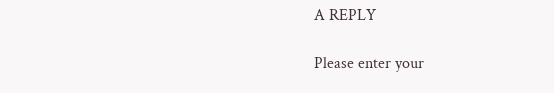A REPLY

Please enter your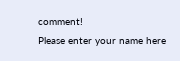comment!
Please enter your name here